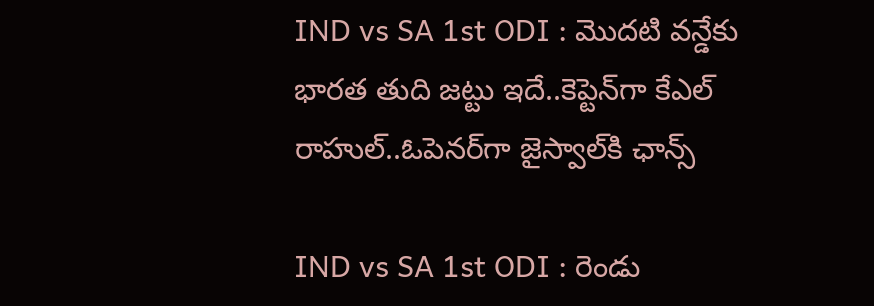IND vs SA 1st ODI : మొదటి వన్డేకు భారత తుది జట్టు ఇదే..కెప్టెన్‌గా కేఎల్ రాహుల్..ఓపెనర్‌గా జైస్వాల్‌కి ఛాన్స్

IND vs SA 1st ODI : రెండు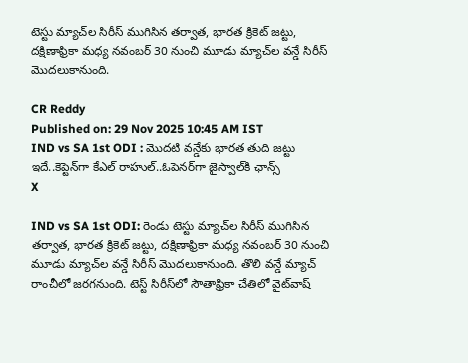టెస్టు మ్యాచ్‌ల సిరీస్ ముగిసిన తర్వాత, భారత క్రికెట్ జట్టు, దక్షిణాఫ్రికా మధ్య నవంబర్ 30 నుంచి మూడు మ్యాచ్‌ల వన్డే సిరీస్ మొదలుకానుంది.

CR Reddy
Published on: 29 Nov 2025 10:45 AM IST
IND vs SA 1st ODI : మొదటి వన్డేకు భారత తుది జట్టు ఇదే..కెప్టెన్‌గా కేఎల్ రాహుల్..ఓపెనర్‌గా జైస్వాల్‌కి ఛాన్స్
X

IND vs SA 1st ODI: రెండు టెస్టు మ్యాచ్‌ల సిరీస్ ముగిసిన తర్వాత, భారత క్రికెట్ జట్టు, దక్షిణాఫ్రికా మధ్య నవంబర్ 30 నుంచి మూడు మ్యాచ్‌ల వన్డే సిరీస్ మొదలుకానుంది. తొలి వన్డే మ్యాచ్ రాంచీలో జరగనుంది. టెస్ట్ సిరీస్‌లో సౌతాఫ్రికా చేతిలో వైట్‌వాష్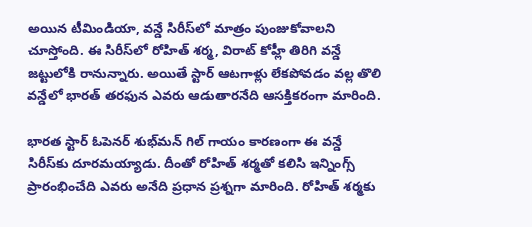అయిన టీమిండియా, వన్డే సిరీస్‌లో మాత్రం పుంజుకోవాలని చూస్తోంది. ఈ సిరీస్‌లో రోహిత్ శర్మ, విరాట్ కోహ్లీ తిరిగి వన్డే జట్టులోకి రానున్నారు. అయితే స్టార్ ఆటగాళ్లు లేకపోవడం వల్ల తొలి వన్డేలో భారత్ తరఫున ఎవరు ఆడుతారనేది ఆసక్తికరంగా మారింది.

భారత స్టార్ ఓపెనర్ శుభ్‌మన్ గిల్ గాయం కారణంగా ఈ వన్డే సిరీస్‌కు దూరమయ్యాడు. దీంతో రోహిత్ శర్మతో కలిసి ఇన్నింగ్స్ ప్రారంభించేది ఎవరు అనేది ప్రధాన ప్రశ్నగా మారింది. రోహిత్ శర్మకు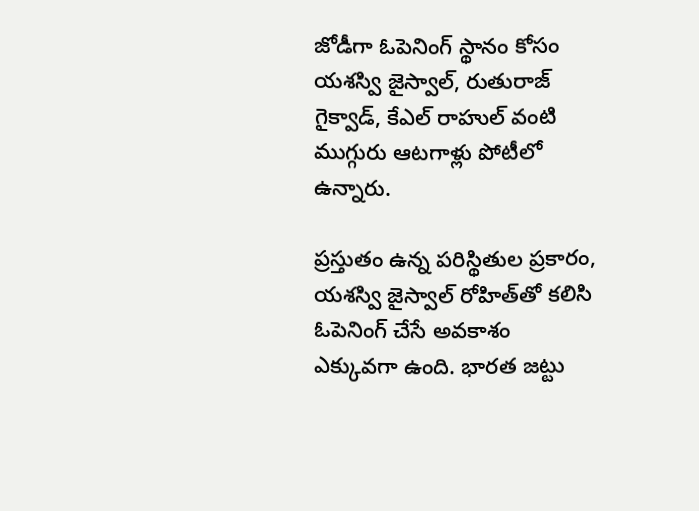జోడీగా ఓపెనింగ్ స్థానం కోసం యశస్వి జైస్వాల్, రుతురాజ్ గైక్వాడ్, కేఎల్ రాహుల్ వంటి ముగ్గురు ఆటగాళ్లు పోటీలో ఉన్నారు.

ప్రస్తుతం ఉన్న పరిస్థితుల ప్రకారం, యశస్వి జైస్వాల్ రోహిత్‌తో కలిసి ఓపెనింగ్ చేసే అవకాశం ఎక్కువగా ఉంది. భారత జట్టు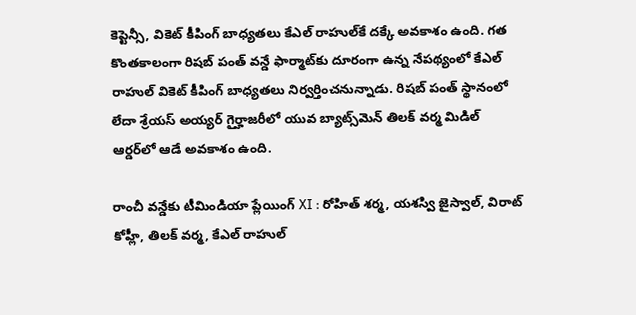కెప్టెన్సీ, వికెట్ కీపింగ్ బాధ్యతలు కేఎల్ రాహుల్‌కే దక్కే అవకాశం ఉంది. గత కొంతకాలంగా రిషబ్ పంత్ వన్డే ఫార్మాట్‌కు దూరంగా ఉన్న నేపథ్యంలో కేఎల్ రాహుల్ వికెట్ కీపింగ్ బాధ్యతలు నిర్వర్తించనున్నాడు. రిషబ్ పంత్ స్థానంలో లేదా శ్రేయస్ అయ్యర్ గైర్హాజరీలో యువ బ్యాట్స్‌మెన్ తిలక్ వర్మ మిడిల్ ఆర్డర్‌లో ఆడే అవకాశం ఉంది.

రాంచీ వన్డేకు టీమిండియా ప్లేయింగ్ XI : రోహిత్ శర్మ, యశస్వి జైస్వాల్, విరాట్ కోహ్లీ, తిలక్ వర్మ, కేఎల్ రాహుల్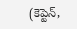(కెప్టెన్,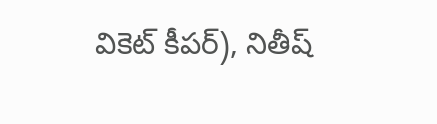వికెట్ కీపర్), నితీష్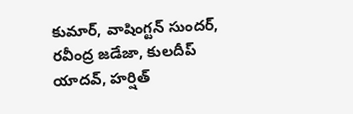కుమార్, వాషింగ్టన్ సుందర్, రవీంద్ర జడేజా, కులదీప్ యాదవ్, హర్షిత్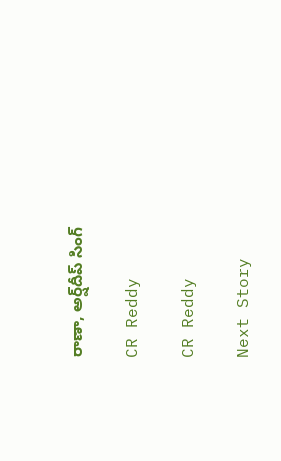రాణా, అర్ష్‌దీప్ సింగ్

CR Reddy

CR Reddy

Next Story